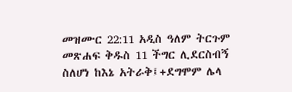መዝሙር 22:11 አዲስ ዓለም ትርጉም መጽሐፍ ቅዱስ 11 ችግር ሊደርስብኝ ስለሆነ ከእኔ አትራቅ፤+ደግሞም ሌላ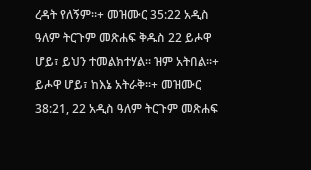ረዳት የለኝም።+ መዝሙር 35:22 አዲስ ዓለም ትርጉም መጽሐፍ ቅዱስ 22 ይሖዋ ሆይ፣ ይህን ተመልክተሃል። ዝም አትበል።+ ይሖዋ ሆይ፣ ከእኔ አትራቅ።+ መዝሙር 38:21, 22 አዲስ ዓለም ትርጉም መጽሐፍ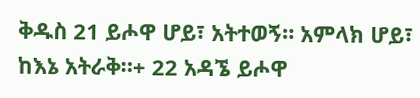ቅዱስ 21 ይሖዋ ሆይ፣ አትተወኝ። አምላክ ሆይ፣ ከእኔ አትራቅ።+ 22 አዳኜ ይሖዋ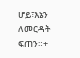ሆይ፣እኔን ለመርዳት ፍጠን።+